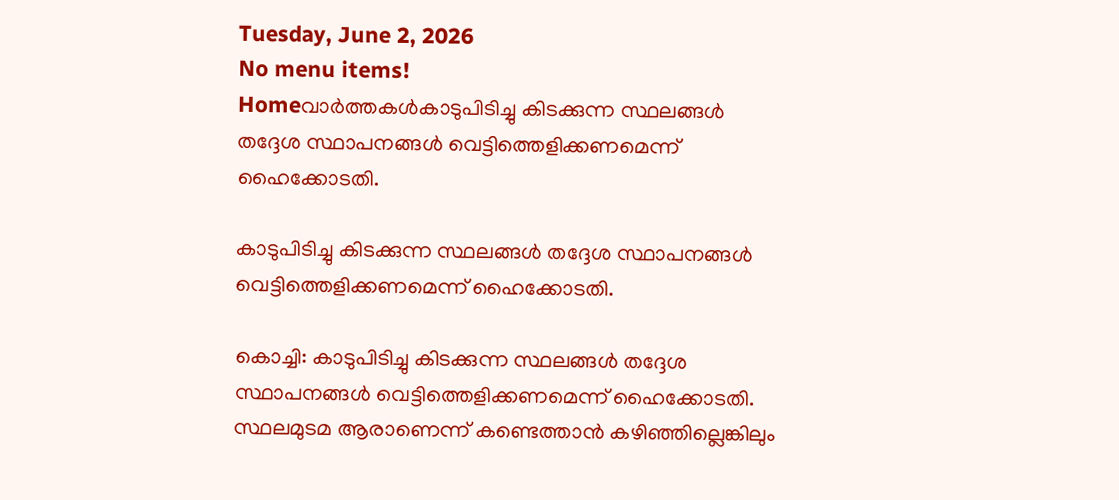Tuesday, June 2, 2026
No menu items!
Homeവാർത്തകൾകാടുപിടിച്ചു കിടക്കുന്ന സ്ഥലങ്ങള്‍ തദ്ദേശ സ്ഥാപനങ്ങള്‍ വെട്ടിത്തെളിക്കണമെന്ന് ഹൈക്കോടതി.

കാടുപിടിച്ചു കിടക്കുന്ന സ്ഥലങ്ങള്‍ തദ്ദേശ സ്ഥാപനങ്ങള്‍ വെട്ടിത്തെളിക്കണമെന്ന് ഹൈക്കോടതി.

കൊച്ചി: കാടുപിടിച്ചു കിടക്കുന്ന സ്ഥലങ്ങള്‍ തദ്ദേശ സ്ഥാപനങ്ങള്‍ വെട്ടിത്തെളിക്കണമെന്ന് ഹൈക്കോടതി. സ്ഥലമുടമ ആരാണെന്ന് കണ്ടെത്താന്‍ കഴിഞ്ഞില്ലെങ്കിലും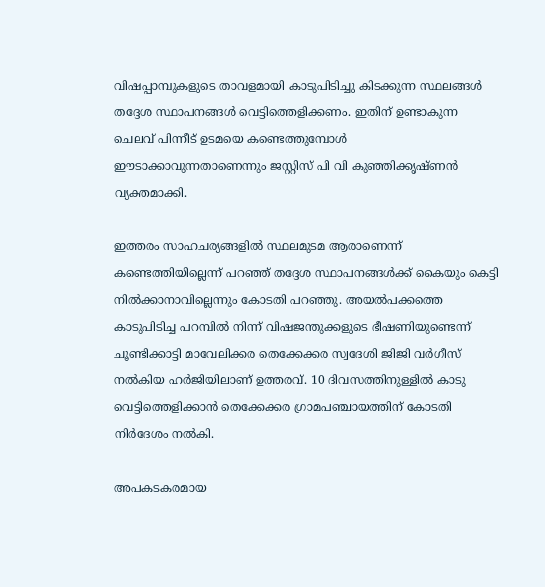വിഷപ്പാമ്പുകളുടെ താവളമായി കാടുപിടിച്ചു കിടക്കുന്ന സ്ഥലങ്ങള്‍ തദ്ദേശ സ്ഥാപനങ്ങള്‍ വെട്ടിത്തെളിക്കണം. ഇതിന് ഉണ്ടാകുന്ന ചെലവ് പിന്നീട് ഉടമയെ കണ്ടെത്തുമ്പോള്‍ ഈടാക്കാവുന്നതാണെന്നും ജസ്റ്റിസ് പി വി കുഞ്ഞിക്കൃഷ്ണന്‍ വ്യക്തമാക്കി.

ഇത്തരം സാഹചര്യങ്ങളില്‍ സ്ഥലമുടമ ആരാണെന്ന് കണ്ടെത്തിയില്ലെന്ന് പറഞ്ഞ് തദ്ദേശ സ്ഥാപനങ്ങള്‍ക്ക് കൈയും കെട്ടി നില്‍ക്കാനാവില്ലെന്നും കോടതി പറഞ്ഞു. അയല്‍പക്കത്തെ കാടുപിടിച്ച പറമ്പില്‍ നിന്ന് വിഷജന്തുക്കളുടെ ഭീഷണിയുണ്ടെന്ന് ചൂണ്ടിക്കാട്ടി മാവേലിക്കര തെക്കേക്കര സ്വദേശി ജിജി വര്‍ഗീസ് നല്‍കിയ ഹര്‍ജിയിലാണ് ഉത്തരവ്. 10 ദിവസത്തിനുള്ളില്‍ കാടു വെട്ടിത്തെളിക്കാന്‍ തെക്കേക്കര ഗ്രാമപഞ്ചായത്തിന് കോടതി നിര്‍ദേശം നല്‍കി.

അപകടകരമായ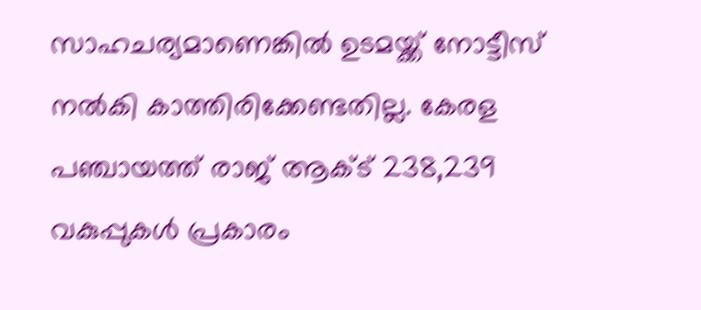സാഹചര്യമാണെങ്കില്‍ ഉടമയ്ക്ക് നോട്ടീസ് നല്‍കി കാത്തിരിക്കേണ്ടതില്ല. കേരള പഞ്ചായത്ത് രാജ് ആക്ട് 238,239 വകുപ്പുകള്‍ പ്രകാരം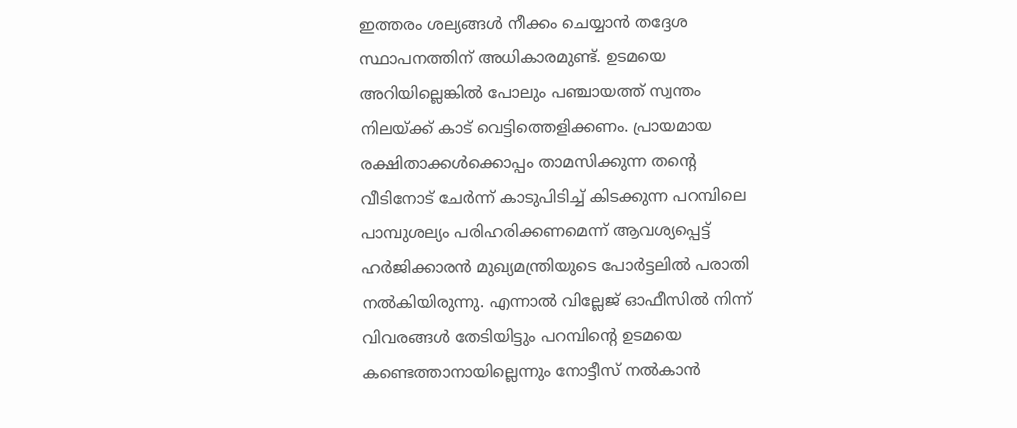ഇത്തരം ശല്യങ്ങള്‍ നീക്കം ചെയ്യാന്‍ തദ്ദേശ സ്ഥാപനത്തിന് അധികാരമുണ്ട്. ഉടമയെ അറിയില്ലെങ്കില്‍ പോലും പഞ്ചായത്ത് സ്വന്തം നിലയ്ക്ക് കാട് വെട്ടിത്തെളിക്കണം. പ്രായമായ രക്ഷിതാക്കള്‍ക്കൊപ്പം താമസിക്കുന്ന തന്റെ വീടിനോട് ചേര്‍ന്ന് കാടുപിടിച്ച് കിടക്കുന്ന പറമ്പിലെ പാമ്പുശല്യം പരിഹരിക്കണമെന്ന് ആവശ്യപ്പെട്ട് ഹര്‍ജിക്കാരന്‍ മുഖ്യമന്ത്രിയുടെ പോര്‍ട്ടലില്‍ പരാതി നല്‍കിയിരുന്നു. എന്നാല്‍ വില്ലേജ് ഓഫീസില്‍ നിന്ന് വിവരങ്ങള്‍ തേടിയിട്ടും പറമ്പിന്റെ ഉടമയെ കണ്ടെത്താനായില്ലെന്നും നോട്ടീസ് നല്‍കാന്‍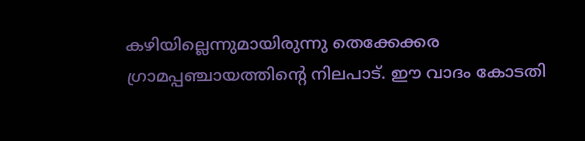കഴിയില്ലെന്നുമായിരുന്നു തെക്കേക്കര ഗ്രാമപ്പഞ്ചായത്തിന്റെ നിലപാട്. ഈ വാദം കോടതി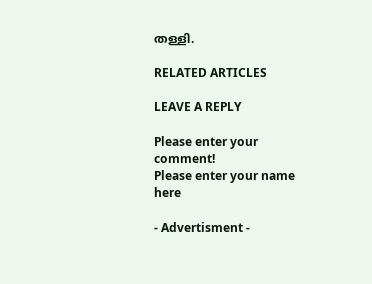തള്ളി.

RELATED ARTICLES

LEAVE A REPLY

Please enter your comment!
Please enter your name here

- Advertisment -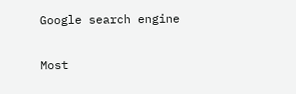Google search engine

Most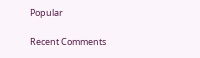Popular

Recent Comments